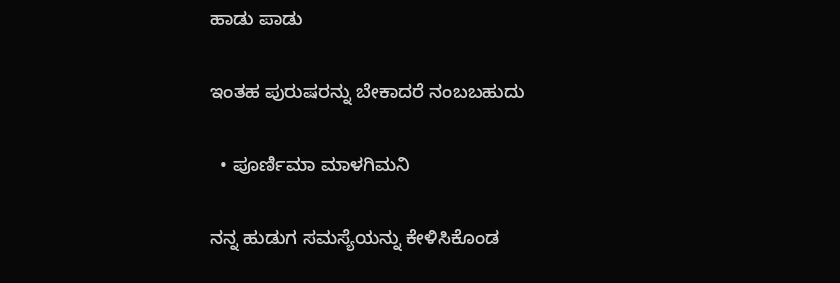ಹಾಡು ಪಾಡು

ಇಂತಹ ಪುರುಷರನ್ನು ಬೇಕಾದರೆ ನಂಬಬಹುದು

  • ಪೂರ್ಣಿಮಾ ಮಾಳಗಿಮನಿ

ನನ್ನ ಹುಡುಗ ಸಮಸ್ಯೆಯನ್ನು ಕೇಳಿಸಿಕೊಂಡ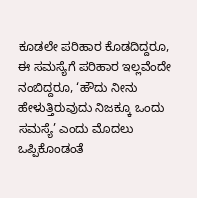ಕೂಡಲೇ ಪರಿಹಾರ ಕೊಡದಿದ್ದರೂ, ಈ ಸಮಸ್ಯೆಗೆ ಪರಿಹಾರ ಇಲ್ಲವೆಂದೇ ನಂಬಿದ್ದರೂ, ‘ಹೌದು ನೀನು ಹೇಳುತ್ತಿರುವುದು ನಿಜಕ್ಕೂ ಒಂದು ಸಮಸ್ಯೆ’ ಎಂದು ಮೊದಲು ಒಪ್ಪಿಕೊಂಡಂತೆ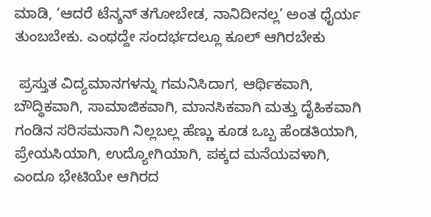ಮಾಡಿ, ‘ಆದರೆ ಟೆನ್ಶನ್ ತಗೋಬೇಡ, ನಾನಿದೀನಲ್ಲ’ ಅಂತ ಧೈರ್ಯ ತುಂಬಬೇಕು. ಎಂಥದ್ದೇ ಸಂದರ್ಭದಲ್ಲೂ ಕೂಲ್ ಆಗಿರಬೇಕು

 ಪ್ರಸ್ತುತ ವಿದ್ಯಮಾನಗಳನ್ನು ಗಮನಿಸಿದಾಗ, ಆರ್ಥಿಕವಾಗಿ, ಬೌದ್ಧಿಕವಾಗಿ, ಸಾಮಾಜಿಕವಾಗಿ, ಮಾನಸಿಕವಾಗಿ ಮತ್ತು ದೈಹಿಕವಾಗಿ ಗಂಡಿನ ಸರಿಸಮನಾಗಿ ನಿಲ್ಲಬಲ್ಲ ಹೆಣ್ಣು ಕೂಡ ಒಬ್ಬ ಹೆಂಡತಿಯಾಗಿ, ಪ್ರೇಯಸಿಯಾಗಿ, ಉದ್ಯೋಗಿಯಾಗಿ, ಪಕ್ಕದ ಮನೆಯವಳಾಗಿ, ಎಂದೂ ಭೇಟಿಯೇ ಆಗಿರದ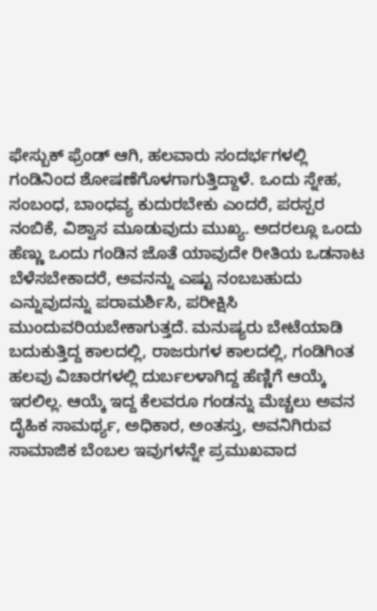ಫೇಸ್ಬುಕ್ ಫ್ರೆಂಡ್ ಆಗಿ, ಹಲವಾರು ಸಂದರ್ಭಗಳಲ್ಲಿ ಗಂಡಿನಿಂದ ಶೋಷಣೆಗೊಳಗಾಗುತ್ತಿದ್ದಾಳೆ. ಒಂದು ಸ್ನೇಹ, ಸಂಬಂಧ, ಬಾಂಧವ್ಯ ಕುದುರಬೇಕು ಎಂದರೆ, ಪರಸ್ಪರ ನಂಬಿಕೆ, ವಿಶ್ವಾಸ ಮೂಡುವುದು ಮುಖ್ಯ. ಅದರಲ್ಲೂ ಒಂದು ಹೆಣ್ಣು ಒಂದು ಗಂಡಿನ ಜೊತೆ ಯಾವುದೇ ರೀತಿಯ ಒಡನಾಟ ಬೆಳೆಸಬೇಕಾದರೆ, ಅವನನ್ನು ಎಷ್ಟು ನಂಬಬಹುದು ಎನ್ನುವುದನ್ನು ಪರಾಮರ್ಶಿಸಿ, ಪರೀಕ್ಷಿಸಿ ಮುಂದುವರಿಯಬೇಕಾಗುತ್ತದೆ. ಮನುಷ್ಯರು ಬೇಟೆಯಾಡಿ ಬದುಕುತ್ತಿದ್ದ ಕಾಲದಲ್ಲಿ, ರಾಜರುಗಳ ಕಾಲದಲ್ಲಿ, ಗಂಡಿಗಿಂತ ಹಲವು ವಿಚಾರಗಳಲ್ಲಿ ದುರ್ಬಲಳಾಗಿದ್ದ ಹೆಣ್ಣಿಗೆ ಆಯ್ಕೆ ಇರಲಿಲ್ಲ. ಆಯ್ಕೆ ಇದ್ದ ಕೆಲವರೂ ಗಂಡನ್ನು ಮೆಚ್ಚಲು ಅವನ ದೈಹಿಕ ಸಾಮರ್ಥ್ಯ, ಅಧಿಕಾರ, ಅಂತಸ್ತು, ಅವನಿಗಿರುವ ಸಾಮಾಜಿಕ ಬೆಂಬಲ ಇವುಗಳನ್ನೇ ಪ್ರಮುಖವಾದ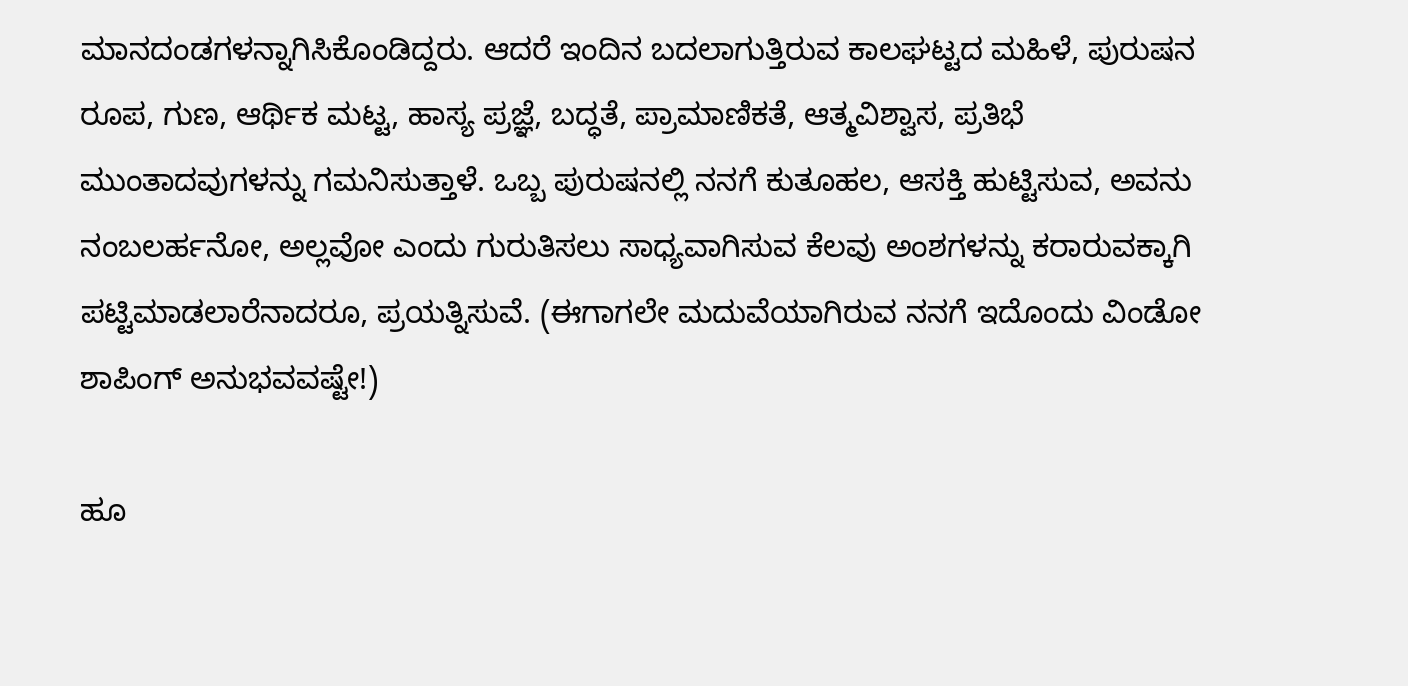ಮಾನದಂಡಗಳನ್ನಾಗಿಸಿಕೊಂಡಿದ್ದರು. ಆದರೆ ಇಂದಿನ ಬದಲಾಗುತ್ತಿರುವ ಕಾಲಘಟ್ಟದ ಮಹಿಳೆ, ಪುರುಷನ ರೂಪ, ಗುಣ, ಆರ್ಥಿಕ ಮಟ್ಟ, ಹಾಸ್ಯ ಪ್ರಜ್ಞೆ, ಬದ್ಧತೆ, ಪ್ರಾಮಾಣಿಕತೆ, ಆತ್ಮವಿಶ್ವಾಸ, ಪ್ರತಿಭೆ ಮುಂತಾದವುಗಳನ್ನು ಗಮನಿಸುತ್ತಾಳೆ. ಒಬ್ಬ ಪುರುಷನಲ್ಲಿ ನನಗೆ ಕುತೂಹಲ, ಆಸಕ್ತಿ ಹುಟ್ಟಿಸುವ, ಅವನು ನಂಬಲರ್ಹನೋ, ಅಲ್ಲವೋ ಎಂದು ಗುರುತಿಸಲು ಸಾಧ್ಯವಾಗಿಸುವ ಕೆಲವು ಅಂಶಗಳನ್ನು ಕರಾರುವಕ್ಕಾಗಿ ಪಟ್ಟಿಮಾಡಲಾರೆನಾದರೂ, ಪ್ರಯತ್ನಿಸುವೆ. (ಈಗಾಗಲೇ ಮದುವೆಯಾಗಿರುವ ನನಗೆ ಇದೊಂದು ವಿಂಡೋ ಶಾಪಿಂಗ್ ಅನುಭವವಷ್ಟೇ!)

ಹೂ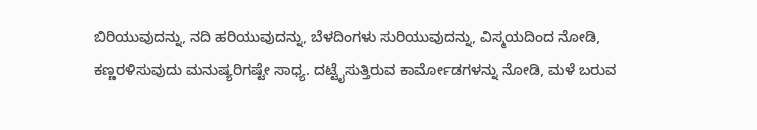ಬಿರಿಯುವುದನ್ನು, ನದಿ ಹರಿಯುವುದನ್ನು, ಬೆಳದಿಂಗಳು ಸುರಿಯುವುದನ್ನು, ವಿಸ್ಮಯದಿಂದ ನೋಡಿ, ಕಣ್ಣರಳಿಸುವುದು ಮನುಷ್ಯರಿಗಷ್ಟೇ ಸಾಧ್ಯ. ದಟ್ಟೈಸುತ್ತಿರುವ ಕಾರ್ಮೋಡಗಳನ್ನು ನೋಡಿ, ಮಳೆ ಬರುವ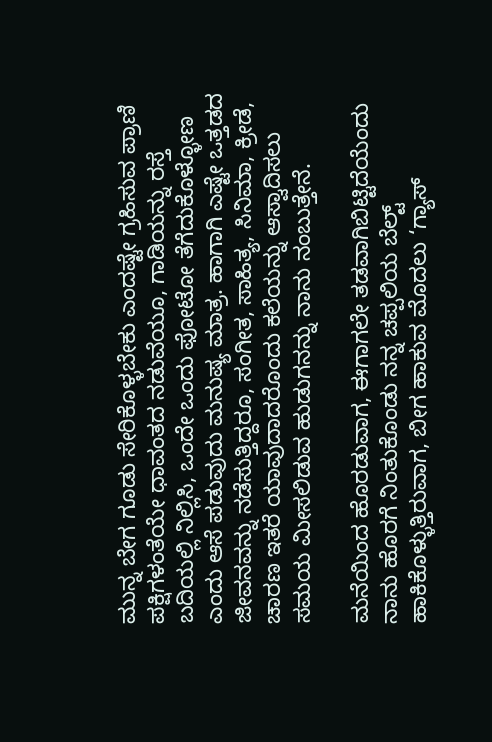ಮುನ್ನ ಬೇಗ ಗೂಡು ಸೇರಿಕೊಳ್ಳಬೇಕು ಎಂದಷ್ಟೇ ಗ್ರಹಿಸುವ ಪ್ರಾಣಿ ಪಕ್ಷಿಗಳಂತೆಯೇ ಧಾವಂತದ ನಡುವೆಯೂ, ಗಾಡಿಯನ್ನು ರಸ್ತೆ ಬದಿಯಲ್ಲಿ ನಿಲ್ಲಿಸಿ, ಒಂದೇ ಒಂದು ಫೋಟೋ ತೆಗೆದುಕೊಳ್ಳೋಣ ಎಂದು ಆಸೆ ಪಡುವುದು ಮನುಷ್ಯ ಮಾತ್ರ. ಹಾಗಾಗಿ ಎಷ್ಟೇ ಒತ್ತಡದ ಜೀವನವನ್ನು ನಡೆಸುತ್ತಿದ್ದರೂ, ಸಂಗೀತ, ಸಾಹಿತ್ಯ, ಸಿನಿಮಾ, ಕ್ರೀಡೆ, ಚಾರಣ ಇತರೆ ಯಾವುದಾದರೊಂದು ಕಲೆಯನ್ನು ಆಸ್ವಾದಿಸಲು ಸಮಯ ಮೀಸಲಿಡುವ ಹುಡುಗನನ್ನು ನಾನು ನಂಬುತ್ತೇನೆ.

ಮನೆಯಿಂದ ಹೊರಡುವಾಗ, ಈಗಾಗಲೇ ತಡವಾಗಿಬಿಟ್ಟಿದೆಯೆಂದು ನಾನು ಹೊರಗೆ ನಿಂತುಕೊಂಡು ನನ್ನ ಚಪ್ಪಲಿಯ ಬೆಲ್ಟ್ ಹಾಕಿಕೊಳ್ಳುತ್ತಿರುವಾಗ, ಬೀಗ ಹಾಕುವ ಮೊದಲು ‘ಗ್ಯಾಸ್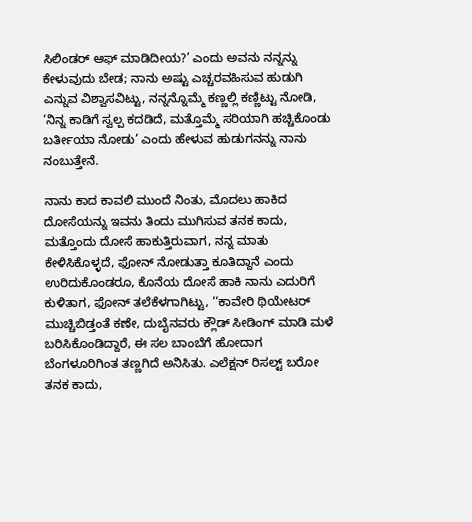ಸಿಲಿಂಡರ್ ಆಫ್ ಮಾಡಿದೀಯ?’ ಎಂದು ಅವನು ನನ್ನನ್ನು ಕೇಳುವುದು ಬೇಡ; ನಾನು ಅಷ್ಟು ಎಚ್ಚರವಹಿಸುವ ಹುಡುಗಿ ಎನ್ನುವ ವಿಶ್ವಾಸವಿಟ್ಟು, ನನ್ನನ್ನೊಮ್ಮೆ ಕಣ್ಣಲ್ಲಿ ಕಣ್ಣಿಟ್ಟು ನೋಡಿ, ‘ನಿನ್ನ ಕಾಡಿಗೆ ಸ್ವಲ್ಪ ಕದಡಿದೆ, ಮತ್ತೊಮ್ಮೆ ಸರಿಯಾಗಿ ಹಚ್ಚಿಕೊಂಡು ಬರ್ತೀಯಾ ನೋಡು’ ಎಂದು ಹೇಳುವ ಹುಡುಗನನ್ನು ನಾನು ನಂಬುತ್ತೇನೆ.

ನಾನು ಕಾದ ಕಾವಲಿ ಮುಂದೆ ನಿಂತು, ಮೊದಲು ಹಾಕಿದ ದೋಸೆಯನ್ನು ಇವನು ತಿಂದು ಮುಗಿಸುವ ತನಕ ಕಾದು, ಮತ್ತೊಂದು ದೋಸೆ ಹಾಕುತ್ತಿರುವಾಗ, ನನ್ನ ಮಾತು ಕೇಳಿಸಿಕೊಳ್ಳದೆ, ಫೋನ್ ನೋಡುತ್ತಾ ಕೂತಿದ್ದಾನೆ ಎಂದು ಉರಿದುಕೊಂಡರೂ, ಕೊನೆಯ ದೋಸೆ ಹಾಕಿ ನಾನು ಎದುರಿಗೆ ಕುಳಿತಾಗ, ಫೋನ್ ತಲೆಕೆಳಗಾಗಿಟ್ಟು, ‘‘ಕಾವೇರಿ ಥಿಯೇಟರ್ ಮುಚ್ಚಿಬಿಡ್ತಂತೆ ಕಣೇ, ದುಬೈನವರು ಕ್ಲೌಡ್ ಸೀಡಿಂಗ್ ಮಾಡಿ ಮಳೆ ಬರಿಸಿಕೊಂಡಿದ್ದಾರೆ, ಈ ಸಲ ಬಾಂಬೆಗೆ ಹೋದಾಗ ಬೆಂಗಳೂರಿಗಿಂತ ತಣ್ಣಗಿದೆ ಅನಿಸಿತು. ಎಲೆಕ್ಷನ್ ರಿಸಲ್ಟ್ ಬರೋ ತನಕ ಕಾದು,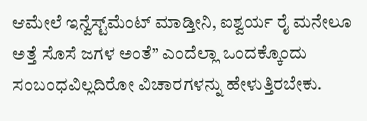ಆಮೇಲೆ ಇನ್ವೆಸ್ಟ್‌ಮೆಂಟ್ ಮಾಡ್ತೀನಿ, ಐಶ್ವರ್ಯ ರೈ ಮನೇಲೂ ಅತ್ತೆ ಸೊಸೆ ಜಗಳ ಅಂತೆ’’ ಎಂದೆಲ್ಲಾ ಒಂದಕ್ಕೊಂದು ಸಂಬಂಧವಿಲ್ಲದಿರೋ ವಿಚಾರಗಳನ್ನು ಹೇಳುತ್ತಿರಬೇಕು.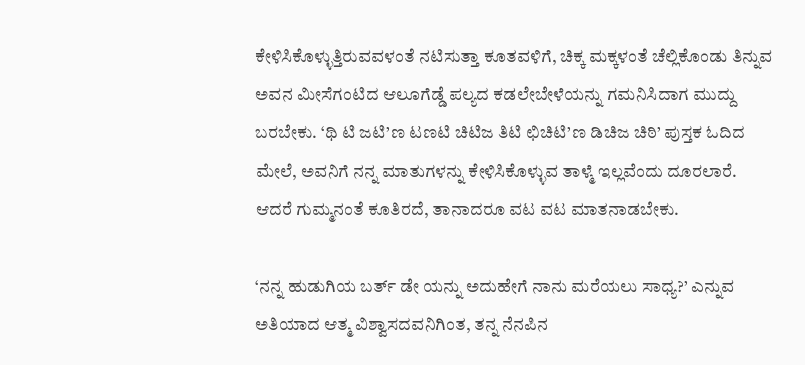ಕೇಳಿಸಿಕೊಳ್ಳುತ್ತಿರುವವಳಂತೆ ನಟಿಸುತ್ತಾ ಕೂತವಳಿಗೆ, ಚಿಕ್ಕ ಮಕ್ಕಳಂತೆ ಚೆಲ್ಲಿಕೊಂಡು ತಿನ್ನುವ ಅವನ ಮೀಸೆಗಂಟಿದ ಆಲೂಗೆಡ್ಡೆ ಪಲ್ಯದ ಕಡಲೇಬೇಳೆಯನ್ನು ಗಮನಿಸಿದಾಗ ಮುದ್ದು ಬರಬೇಕು. ‘ಥಿ ಟಿ ಜಟಿ’ಣ ಟಣಟಿ ಚಿಟಿಜ ತಿಟಿ ಛಿಚಿಟಿ’ಣ ಡಿಚಿಜ ಚಿಠಿ’ ಪುಸ್ತಕ ಓದಿದ ಮೇಲೆ, ಅವನಿಗೆ ನನ್ನ ಮಾತುಗಳನ್ನು ಕೇಳಿಸಿಕೊಳ್ಳುವ ತಾಳ್ಮೆ ಇಲ್ಲವೆಂದು ದೂರಲಾರೆ. ಆದರೆ ಗುಮ್ಮನಂತೆ ಕೂತಿರದೆ, ತಾನಾದರೂ ವಟ ವಟ ಮಾತನಾಡಬೇಕು.

‘ನನ್ನ ಹುಡುಗಿಯ ಬರ್ತ್ ಡೇ ಯನ್ನು ಅದುಹೇಗೆ ನಾನು ಮರೆಯಲು ಸಾಧ್ಯ?’ ಎನ್ನುವ ಅತಿಯಾದ ಆತ್ಮ ವಿಶ್ವಾಸದವನಿಗಿಂತ, ತನ್ನ ನೆನಪಿನ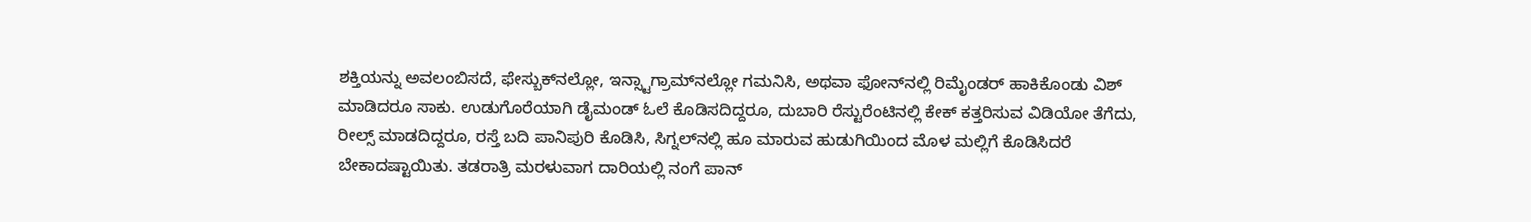ಶಕ್ತಿಯನ್ನು ಅವಲಂಬಿಸದೆ, ಫೇಸ್ಬುಕ್‌ನಲ್ಲೋ, ಇನ್ಸ್ಟಾಗ್ರಾಮ್‌ನಲ್ಲೋ ಗಮನಿಸಿ, ಅಥವಾ ಫೋನ್‌ನಲ್ಲಿ ರಿಮೈಂಡರ್ ಹಾಕಿಕೊಂಡು ವಿಶ್ ಮಾಡಿದರೂ ಸಾಕು. ಉಡುಗೊರೆಯಾಗಿ ಡೈಮಂಡ್ ಓಲೆ ಕೊಡಿಸದಿದ್ದರೂ, ದುಬಾರಿ ರೆಸ್ಟುರೆಂಟಿನಲ್ಲಿ ಕೇಕ್ ಕತ್ತರಿಸುವ ವಿಡಿಯೋ ತೆಗೆದು, ರೀಲ್ಸ್ ಮಾಡದಿದ್ದರೂ, ರಸ್ತೆ ಬದಿ ಪಾನಿಪುರಿ ಕೊಡಿಸಿ, ಸಿಗ್ನಲ್‌ನಲ್ಲಿ ಹೂ ಮಾರುವ ಹುಡುಗಿಯಿಂದ ಮೊಳ ಮಲ್ಲಿಗೆ ಕೊಡಿಸಿದರೆ ಬೇಕಾದಷ್ಟಾಯಿತು. ತಡರಾತ್ರಿ ಮರಳುವಾಗ ದಾರಿಯಲ್ಲಿ ನಂಗೆ ಪಾನ್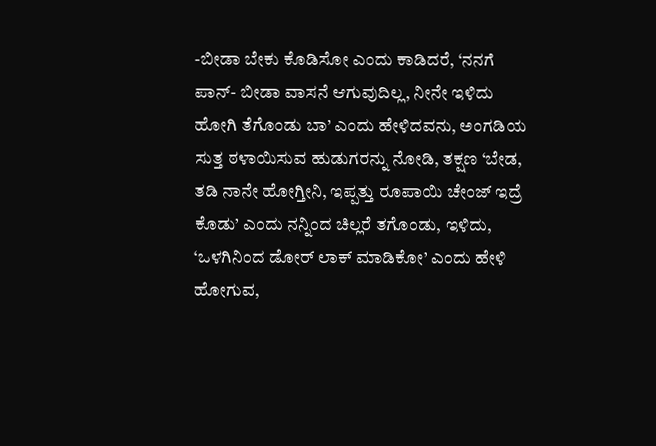-ಬೀಡಾ ಬೇಕು ಕೊಡಿಸೋ ಎಂದು ಕಾಡಿದರೆ, ‘ನನಗೆ ಪಾನ್- ಬೀಡಾ ವಾಸನೆ ಆಗುವುದಿಲ್ಲ, ನೀನೇ ಇಳಿದು ಹೋಗಿ ತೆಗೊಂಡು ಬಾ’ ಎಂದು ಹೇಳಿದವನು, ಅಂಗಡಿಯ ಸುತ್ತ ಠಳಾಯಿಸುವ ಹುಡುಗರನ್ನು ನೋಡಿ, ತಕ್ಷಣ ‘ಬೇಡ, ತಡಿ ನಾನೇ ಹೋಗ್ತೀನಿ, ಇಪ್ಪತ್ತು ರೂಪಾಯಿ ಚೇಂಜ್ ಇದ್ರೆ ಕೊಡು’ ಎಂದು ನನ್ನಿಂದ ಚಿಲ್ಲರೆ ತಗೊಂಡು, ಇಳಿದು, ‘ಒಳಗಿನಿಂದ ಡೋರ್ ಲಾಕ್ ಮಾಡಿಕೋ’ ಎಂದು ಹೇಳಿ ಹೋಗುವ,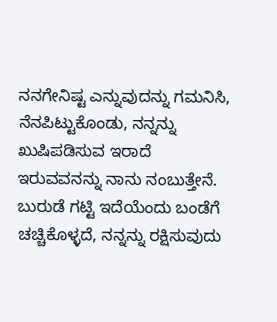ನನಗೇನಿಷ್ಟ ಎನ್ನುವುದನ್ನು ಗಮನಿಸಿ, ನೆನಪಿಟ್ಟುಕೊಂಡು, ನನ್ನನ್ನು ಖುಷಿಪಡಿಸುವ ಇರಾದೆ ಇರುವವನನ್ನು ನಾನು ನಂಬುತ್ತೇನೆ. ಬುರುಡೆ ಗಟ್ಟಿ ಇದೆಯೆಂದು ಬಂಡೆಗೆ ಚಚ್ಚಿಕೊಳ್ಳದೆ, ನನ್ನನ್ನು ರಕ್ಷಿಸುವುದು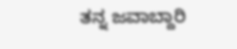ತನ್ನ ಜವಾಬ್ದಾರಿ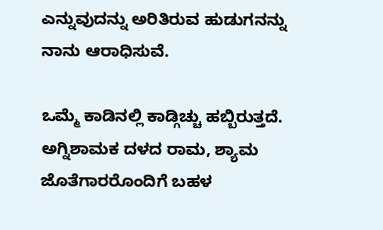ಎನ್ನುವುದನ್ನು ಅರಿತಿರುವ ಹುಡುಗನನ್ನು ನಾನು ಆರಾಧಿಸುವೆ.

ಒಮ್ಮೆ ಕಾಡಿನಲ್ಲಿ ಕಾಡ್ಗಿಚ್ಚು ಹಬ್ಬಿರುತ್ತದೆ. ಅಗ್ನಿಶಾಮಕ ದಳದ ರಾಮ, ಶ್ಯಾಮ ಜೊತೆಗಾರರೊಂದಿಗೆ ಬಹಳ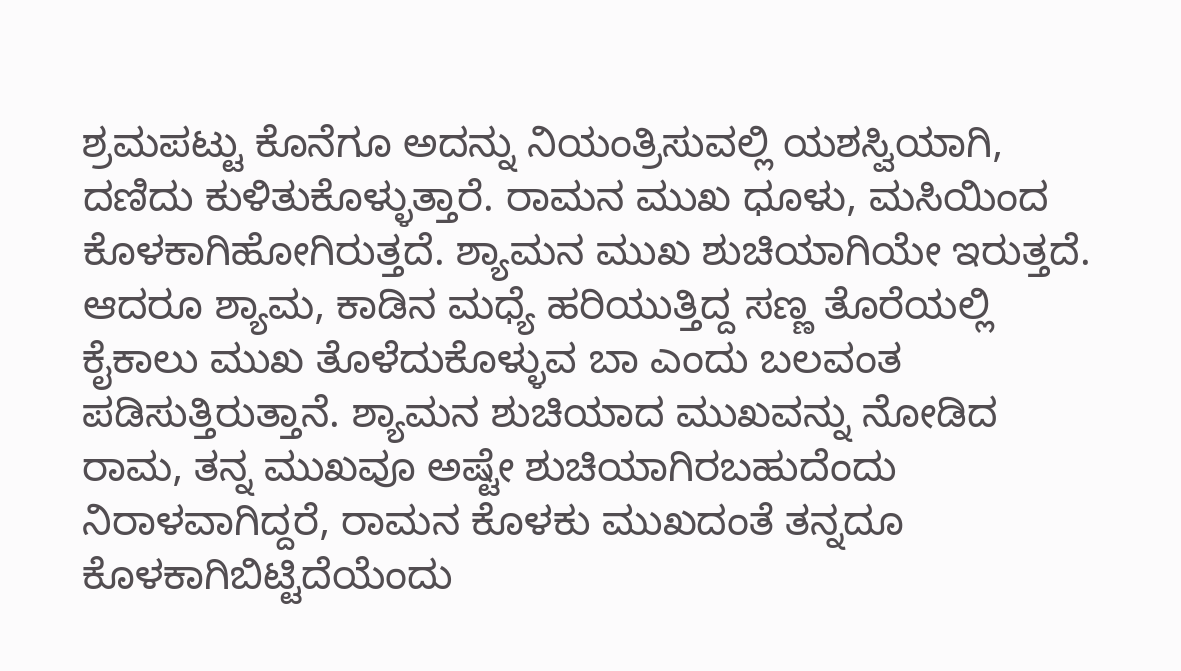ಶ್ರಮಪಟ್ಟು ಕೊನೆಗೂ ಅದನ್ನು ನಿಯಂತ್ರಿಸುವಲ್ಲಿ ಯಶಸ್ವಿಯಾಗಿ, ದಣಿದು ಕುಳಿತುಕೊಳ್ಳುತ್ತಾರೆ. ರಾಮನ ಮುಖ ಧೂಳು, ಮಸಿಯಿಂದ ಕೊಳಕಾಗಿಹೋಗಿರುತ್ತದೆ. ಶ್ಯಾಮನ ಮುಖ ಶುಚಿಯಾಗಿಯೇ ಇರುತ್ತದೆ. ಆದರೂ ಶ್ಯಾಮ, ಕಾಡಿನ ಮಧ್ಯೆ ಹರಿಯುತ್ತಿದ್ದ ಸಣ್ಣ ತೊರೆಯಲ್ಲಿ ಕೈಕಾಲು ಮುಖ ತೊಳೆದುಕೊಳ್ಳುವ ಬಾ ಎಂದು ಬಲವಂತ ಪಡಿಸುತ್ತಿರುತ್ತಾನೆ. ಶ್ಯಾಮನ ಶುಚಿಯಾದ ಮುಖವನ್ನು ನೋಡಿದ ರಾಮ, ತನ್ನ ಮುಖವೂ ಅಷ್ಟೇ ಶುಚಿಯಾಗಿರಬಹುದೆಂದು ನಿರಾಳವಾಗಿದ್ದರೆ, ರಾಮನ ಕೊಳಕು ಮುಖದಂತೆ ತನ್ನದೂ ಕೊಳಕಾಗಿಬಿಟ್ಟಿದೆಯೆಂದು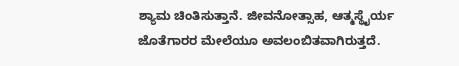ಶ್ಯಾಮ ಚಿಂತಿಸುತ್ತಾನೆ. ಜೀವನೋತ್ಸಾಹ, ಆತ್ಮಸ್ಥೈರ್ಯ ಜೊತೆಗಾರರ ಮೇಲೆಯೂ ಅವಲಂಬಿತವಾಗಿರುತ್ತದೆ.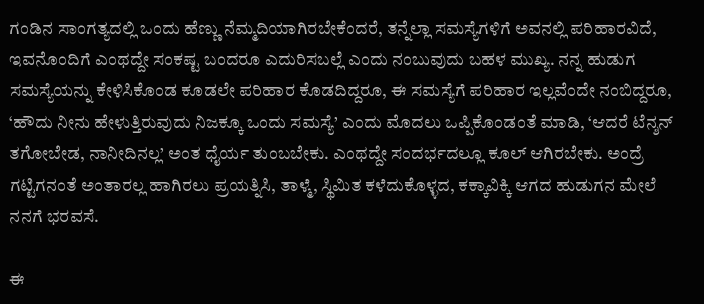ಗಂಡಿನ ಸಾಂಗತ್ಯದಲ್ಲಿ ಒಂದು ಹೆಣ್ಣು ನೆಮ್ಮದಿಯಾಗಿರಬೇಕೆಂದರೆ, ತನ್ನೆಲ್ಲಾ ಸಮಸ್ಯೆಗಳಿಗೆ ಅವನಲ್ಲಿ ಪರಿಹಾರವಿದೆ, ಇವನೊಂದಿಗೆ ಎಂಥದ್ದೇ ಸಂಕಷ್ಟ ಬಂದರೂ ಎದುರಿಸಬಲ್ಲೆ ಎಂದು ನಂಬುವುದು ಬಹಳ ಮುಖ್ಯ. ನನ್ನ ಹುಡುಗ ಸಮಸ್ಯೆಯನ್ನು ಕೇಳಿಸಿಕೊಂಡ ಕೂಡಲೇ ಪರಿಹಾರ ಕೊಡದಿದ್ದರೂ, ಈ ಸಮಸ್ಯೆಗೆ ಪರಿಹಾರ ಇಲ್ಲವೆಂದೇ ನಂಬಿದ್ದರೂ, ‘ಹೌದು ನೀನು ಹೇಳುತ್ತಿರುವುದು ನಿಜಕ್ಕೂ ಒಂದು ಸಮಸ್ಯೆ’ ಎಂದು ಮೊದಲು ಒಪ್ಪಿಕೊಂಡಂತೆ ಮಾಡಿ, ‘ಆದರೆ ಟೆನ್ಶನ್ ತಗೋಬೇಡ, ನಾನೀದಿನಲ್ಲ’ ಅಂತ ಧೈರ್ಯ ತುಂಬಬೇಕು. ಎಂಥದ್ದೇ ಸಂದರ್ಭದಲ್ಲೂ ಕೂಲ್ ಆಗಿರಬೇಕು. ಅಂದ್ರೆ ಗಟ್ಟಿಗನಂತೆ ಅಂತಾರಲ್ಲ ಹಾಗಿರಲು ಪ್ರಯತ್ನಿಸಿ, ತಾಳ್ಮೆ, ಸ್ಥಿಮಿತ ಕಳೆದುಕೊಳ್ಳದ, ಕಕ್ಕಾವಿಕ್ಕಿ ಆಗದ ಹುಡುಗನ ಮೇಲೆ ನನಗೆ ಭರವಸೆ.

ಈ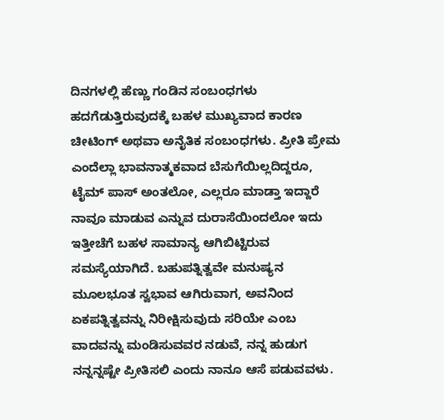ದಿನಗಳಲ್ಲಿ ಹೆಣ್ಣು ಗಂಡಿನ ಸಂಬಂಧಗಳು ಹದಗೆಡುತ್ತಿರುವುದಕ್ಕೆ ಬಹಳ ಮುಖ್ಯವಾದ ಕಾರಣ ಚೀಟಿಂಗ್ ಅಥವಾ ಅನೈತಿಕ ಸಂಬಂಧಗಳು. ಪ್ರೀತಿ ಪ್ರೇಮ ಎಂದೆಲ್ಲಾ ಭಾವನಾತ್ಮಕವಾದ ಬೆಸುಗೆಯಿಲ್ಲದಿದ್ದರೂ, ಟೈಮ್ ಪಾಸ್ ಅಂತಲೋ, ಎಲ್ಲರೂ ಮಾಡ್ತಾ ಇದ್ದಾರೆ ನಾವೂ ಮಾಡುವ ಎನ್ನುವ ದುರಾಸೆಯಿಂದಲೋ ಇದು ಇತ್ತೀಚೆಗೆ ಬಹಳ ಸಾಮಾನ್ಯ ಆಗಿಬಿಟ್ಟಿರುವ ಸಮಸ್ಯೆಯಾಗಿದೆ. ಬಹುಪತ್ನಿತ್ವವೇ ಮನುಷ್ಯನ ಮೂಲಭೂತ ಸ್ವಭಾವ ಆಗಿರುವಾಗ, ಅವನಿಂದ ಏಕಪತ್ನಿತ್ವವನ್ನು ನಿರೀಕ್ಷಿಸುವುದು ಸರಿಯೇ ಎಂಬ ವಾದವನ್ನು ಮಂಡಿಸುವವರ ನಡುವೆ, ನನ್ನ ಹುಡುಗ ನನ್ನನ್ನಷ್ಟೇ ಪ್ರೀತಿಸಲಿ ಎಂದು ನಾನೂ ಆಸೆ ಪಡುವವಳು.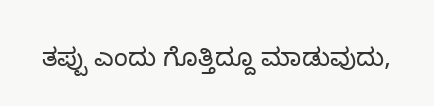ತಪ್ಪು ಎಂದು ಗೊತ್ತಿದ್ದೂ ಮಾಡುವುದು,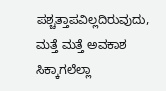ಪಶ್ಚತ್ತಾಪವಿಲ್ಲದಿರುವುದು, ಮತ್ತೆ ಮತ್ತೆ ಅವಕಾಶ ಸಿಕ್ಕಾಗಲೆಲ್ಲಾ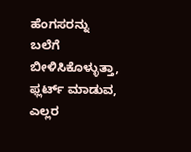ಹೆಂಗಸರನ್ನು ಬಲೆಗೆ ಬೀಳಿಸಿಕೊಳ್ಳುತ್ತಾ, ಫ್ಲರ್ಟ್ ಮಾಡುವ, ಎಲ್ಲರ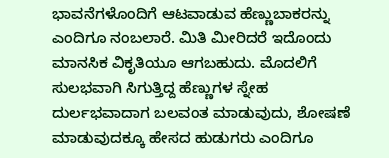ಭಾವನೆಗಳೊಂದಿಗೆ ಆಟವಾಡುವ ಹೆಣ್ಣುಬಾಕರನ್ನು ಎಂದಿಗೂ ನಂಬಲಾರೆ. ಮಿತಿ ಮೀರಿದರೆ ಇದೊಂದು ಮಾನಸಿಕ ವಿಕೃತಿಯೂ ಆಗಬಹುದು. ಮೊದಲಿಗೆ ಸುಲಭವಾಗಿ ಸಿಗುತ್ತಿದ್ದ ಹೆಣ್ಣುಗಳ ಸ್ನೇಹ ದುರ್ಲಭವಾದಾಗ ಬಲವಂತ ಮಾಡುವುದು, ಶೋಷಣೆ ಮಾಡುವುದಕ್ಕೂ ಹೇಸದ ಹುಡುಗರು ಎಂದಿಗೂ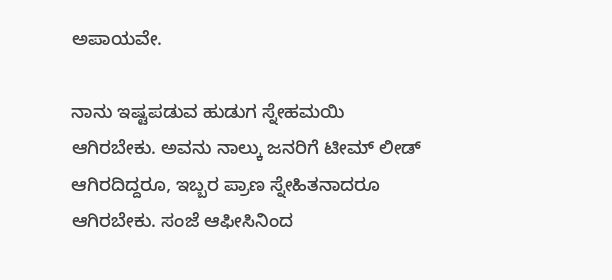ಅಪಾಯವೇ.

ನಾನು ಇಷ್ಟಪಡುವ ಹುಡುಗ ಸ್ನೇಹಮಯಿ ಆಗಿರಬೇಕು. ಅವನು ನಾಲ್ಕು ಜನರಿಗೆ ಟೀಮ್ ಲೀಡ್ ಆಗಿರದಿದ್ದರೂ, ಇಬ್ಬರ ಪ್ರಾಣ ಸ್ನೇಹಿತನಾದರೂ ಆಗಿರಬೇಕು. ಸಂಜೆ ಆಫೀಸಿನಿಂದ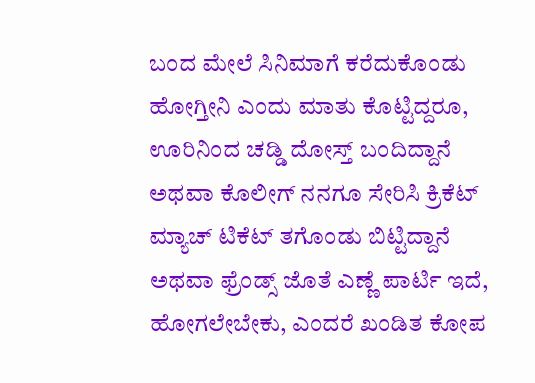ಬಂದ ಮೇಲೆ ಸಿನಿಮಾಗೆ ಕರೆದುಕೊಂಡು ಹೋಗ್ತೀನಿ ಎಂದು ಮಾತು ಕೊಟ್ಟಿದ್ದರೂ, ಊರಿನಿಂದ ಚಡ್ಡಿ ದೋಸ್ತ್ ಬಂದಿದ್ದಾನೆ ಅಥವಾ ಕೊಲೀಗ್ ನನಗೂ ಸೇರಿಸಿ ಕ್ರಿಕೆಟ್ ಮ್ಯಾಚ್ ಟಿಕೆಟ್ ತಗೊಂಡು ಬಿಟ್ಟಿದ್ದಾನೆ ಅಥವಾ ಫ್ರೆಂಡ್ಸ್ ಜೊತೆ ಎಣ್ಣೆ ಪಾರ್ಟಿ ಇದೆ, ಹೋಗಲೇಬೇಕು, ಎಂದರೆ ಖಂಡಿತ ಕೋಪ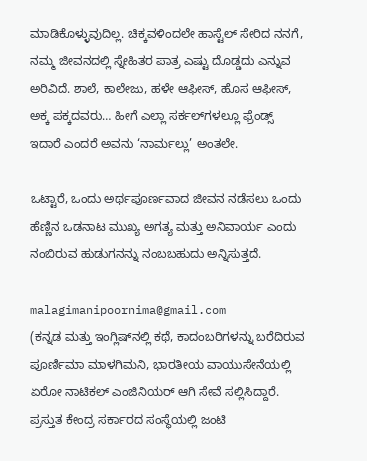ಮಾಡಿಕೊಳ್ಳುವುದಿಲ್ಲ. ಚಿಕ್ಕವಳಿಂದಲೇ ಹಾಸ್ಟೆಲ್ ಸೇರಿದ ನನಗೆ, ನಮ್ಮ ಜೀವನದಲ್ಲಿ ಸ್ನೇಹಿತರ ಪಾತ್ರ ಎಷ್ಟು ದೊಡ್ಡದು ಎನ್ನುವ ಅರಿವಿದೆ. ಶಾಲೆ, ಕಾಲೇಜು, ಹಳೇ ಆಫೀಸ್, ಹೊಸ ಆಫೀಸ್, ಅಕ್ಕ ಪಕ್ಕದವರು… ಹೀಗೆ ಎಲ್ಲಾ ಸರ್ಕಲ್‌ಗಳಲ್ಲೂ ಫ್ರೆಂಡ್ಸ್ ಇದಾರೆ ಎಂದರೆ ಅವನು ‘ನಾರ್ಮಲ್ಲು’ ಅಂತಲೇ.

ಒಟ್ಟಾರೆ, ಒಂದು ಅರ್ಥಪೂರ್ಣವಾದ ಜೀವನ ನಡೆಸಲು ಒಂದು ಹೆಣ್ಣಿನ ಒಡನಾಟ ಮುಖ್ಯ ಅಗತ್ಯ ಮತ್ತು ಅನಿವಾರ್ಯ ಎಂದು ನಂಬಿರುವ ಹುಡುಗನನ್ನು ನಂಬಬಹುದು ಅನ್ನಿಸುತ್ತದೆ.

malagimanipoornima@gmail.com
(ಕನ್ನಡ ಮತ್ತು ಇಂಗ್ಲಿಷ್‌ನಲ್ಲಿ ಕಥೆ, ಕಾದಂಬರಿಗಳನ್ನು ಬರೆದಿರುವ ಪೂರ್ಣಿಮಾ ಮಾಳಗಿಮನಿ, ಭಾರತೀಯ ವಾಯುಸೇನೆಯಲ್ಲಿ ಏರೋ ನಾಟಿಕಲ್ ಎಂಜಿನಿಯರ್ ಆಗಿ ಸೇವೆ ಸಲ್ಲಿಸಿದ್ದಾರೆ. ಪ್ರಸ್ತುತ ಕೇಂದ್ರ ಸರ್ಕಾರದ ಸಂಸ್ಥೆಯಲ್ಲಿ ಜಂಟಿ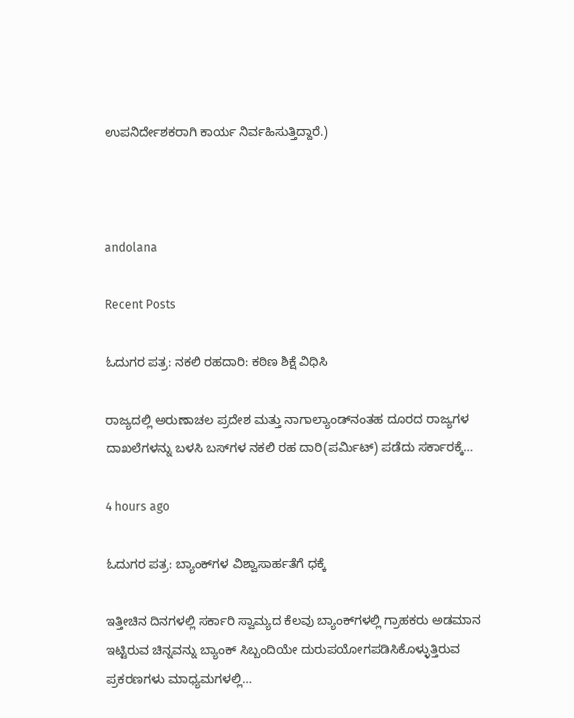ಉಪನಿರ್ದೇಶಕರಾಗಿ ಕಾರ್ಯ ನಿರ್ವಹಿಸುತ್ತಿದ್ದಾರೆ.)



andolana

Recent Posts

ಓದುಗರ ಪತ್ರ: ನಕಲಿ ರಹದಾರಿ: ಕಠಿಣ ಶಿಕ್ಷೆ ವಿಧಿಸಿ

ರಾಜ್ಯದಲ್ಲಿ ಅರುಣಾಚಲ ಪ್ರದೇಶ ಮತ್ತು ನಾಗಾಲ್ಯಾಂಡ್‌ನಂತಹ ದೂರದ ರಾಜ್ಯಗಳ ದಾಖಲೆಗಳನ್ನು ಬಳಸಿ ಬಸ್‌ಗಳ ನಕಲಿ ರಹ ದಾರಿ(ಪರ್ಮಿಟ್) ಪಡೆದು ಸರ್ಕಾರಕ್ಕೆ…

4 hours ago

ಓದುಗರ ಪತ್ರ: ಬ್ಯಾಂಕ್‌ಗಳ ವಿಶ್ವಾಸಾರ್ಹತೆಗೆ ಧಕ್ಕೆ

ಇತ್ತೀಚಿನ ದಿನಗಳಲ್ಲಿ ಸರ್ಕಾರಿ ಸ್ವಾಮ್ಯದ ಕೆಲವು ಬ್ಯಾಂಕ್‌ಗಳಲ್ಲಿ ಗ್ರಾಹಕರು ಅಡಮಾನ ಇಟ್ಟಿರುವ ಚಿನ್ನವನ್ನು ಬ್ಯಾಂಕ್ ಸಿಬ್ಬಂದಿಯೇ ದುರುಪಯೋಗಪಡಿಸಿಕೊಳ್ಳುತ್ತಿರುವ ಪ್ರಕರಣಗಳು ಮಾಧ್ಯಮಗಳಲ್ಲಿ…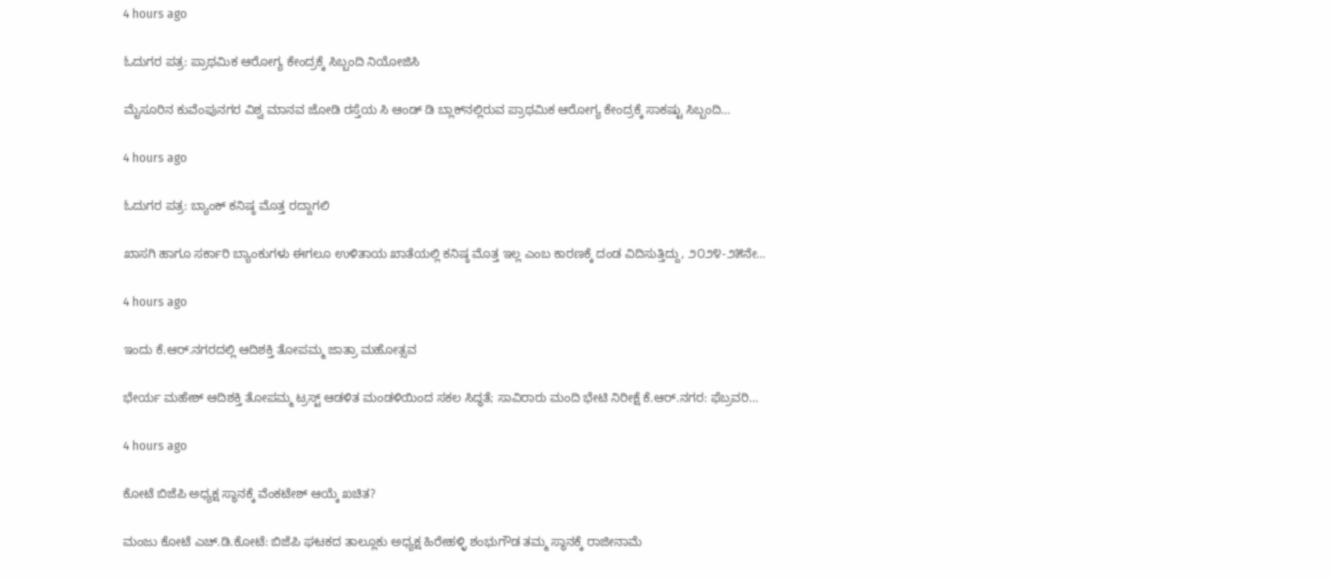4 hours ago

ಓದುಗರ ಪತ್ರ: ಪ್ರಾಥಮಿಕ ಆರೋಗ್ಯ ಕೇಂದ್ರಕ್ಕೆ ಸಿಬ್ಬಂದಿ ನಿಯೋಜಿಸಿ

ಮೈಸೂರಿನ ಕುವೆಂಪುನಗರ ವಿಶ್ವ ಮಾನವ ಜೋಡಿ ರಸ್ತೆಯ ಸಿ ಆಂಡ್ ಡಿ ಬ್ಲಾಕ್‌ನಲ್ಲಿರುವ ಪ್ರಾಥಮಿಕ ಆರೋಗ್ಯ ಕೇಂದ್ರಕ್ಕೆ ಸಾಕಷ್ಟು ಸಿಬ್ಬಂದಿ…

4 hours ago

ಓದುಗರ ಪತ್ರ: ಬ್ಯಾಂಕ್ ಕನಿಷ್ಠ ಮೊತ್ತ ರದ್ದಾಗಲಿ

ಖಾಸಗಿ ಹಾಗೂ ಸರ್ಕಾರಿ ಬ್ಯಾಂಕುಗಳು ಈಗಲೂ ಉಳಿತಾಯ ಖಾತೆಯಲ್ಲಿ ಕನಿಷ್ಠ ಮೊತ್ತ ಇಲ್ಲ ಎಂಬ ಕಾರಣಕ್ಕೆ ದಂಡ ವಿದಿಸುತ್ತಿದ್ದು, ೨೦೨೪-೨೫ನೇ…

4 hours ago

ಇಂದು ಕೆ.ಆರ್.ನಗರದಲ್ಲಿ ಆದಿಶಕ್ತಿ ತೋಪಮ್ಮ ಜಾತ್ರಾ ಮಹೋತ್ಸವ

ಭೇರ್ಯ ಮಹೇಶ್ ಆದಿಶಕ್ತಿ ತೋಪಮ್ಮ ಟ್ರಸ್ಟ್ ಆಡಳಿತ ಮಂಡಳಿಯಿಂದ ಸಕಲ ಸಿದ್ಧತೆ; ಸಾವಿರಾರು ಮಂದಿ ಭೇಟಿ ನಿರೀಕ್ಷೆ ಕೆ.ಆರ್.ನಗರ: ಫೆಬ್ರವರಿ…

4 hours ago

ಕೋಟೆ ಬಿಜೆಪಿ ಅಧ್ಯಕ್ಷ ಸ್ಥಾನಕ್ಕೆ ವೆಂಕಟೇಶ್ ಆಯ್ಕೆ ಖಚಿತ?

ಮಂಜು ಕೋಟೆ ಎಚ್.ಡಿ.ಕೋಟೆ: ಬಿಜೆಪಿ ಘಟಕದ ತಾಲ್ಲೂಕು ಅಧ್ಯಕ್ಷ ಹಿರೇಹಳ್ಳಿ ಶಂಭುಗೌಡ ತಮ್ಮ ಸ್ಥಾನಕ್ಕೆ ರಾಜೀನಾಮೆ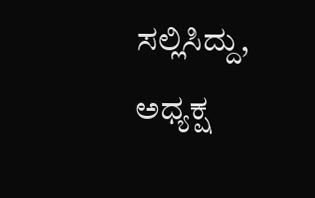ಸಲ್ಲಿಸಿದ್ದು, ಅಧ್ಯಕ್ಷ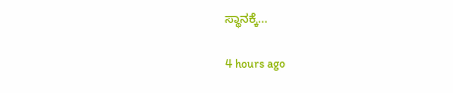ಸ್ಥಾನಕ್ಕೆ…

4 hours ago